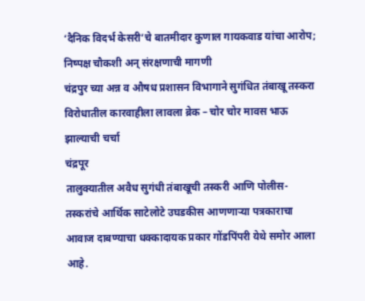‘दैनिक विदर्भ केसरी’चे बातमीदार कुणाल गायकवाड यांचा आरोप; निष्पक्ष चौकशी अन् संरक्षणाची मागणी
चंद्रपुर च्या अन्न व औषध प्रशासन विभागाने सुगंधित तंबाखू तस्करा विरोधातील कारवाहीला लावला ब्रेक – चोर चोर मावस भाऊ झाल्याची चर्चा
चंद्रपूर
तालुक्यातील अवैध सुगंधी तंबाखूची तस्करी आणि पोलीस-तस्करांचे आर्थिक साटेलोटे उघडकीस आणणाऱ्या पत्रकाराचा आवाज दाबण्याचा धक्कादायक प्रकार गोंडपिंपरी येथे समोर आला आहे.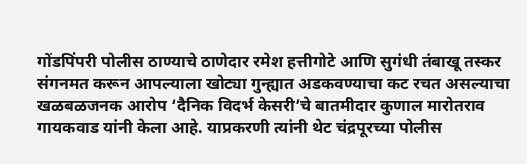गोंडपिंपरी पोलीस ठाण्याचे ठाणेदार रमेश हत्तीगोटे आणि सुगंधी तंबाखू तस्कर संगनमत करून आपल्याला खोट्या गुन्ह्यात अडकवण्याचा कट रचत असल्याचा खळबळजनक आरोप ‘दैनिक विदर्भ केसरी’चे बातमीदार कुणाल मारोतराव गायकवाड यांनी केला आहे. याप्रकरणी त्यांनी थेट चंद्रपूरच्या पोलीस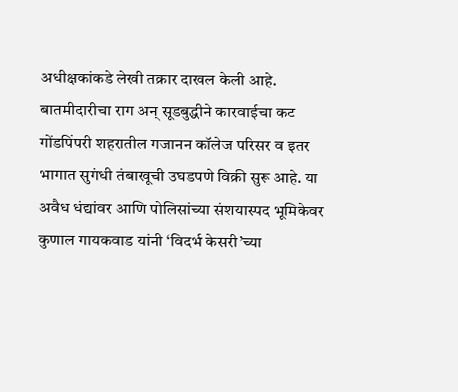अधीक्षकांकडे लेखी तक्रार दाखल केली आहे.
बातमीदारीचा राग अन् सूडबुद्धीने कारवाईचा कट गोंडपिंपरी शहरातील गजानन कॉलेज परिसर व इतर भागात सुगंधी तंबाखूची उघडपणे विक्री सुरू आहे. या अवैध धंद्यांवर आणि पोलिसांच्या संशयास्पद भूमिकेवर कुणाल गायकवाड यांनी ‘विदर्भ केसरी’च्या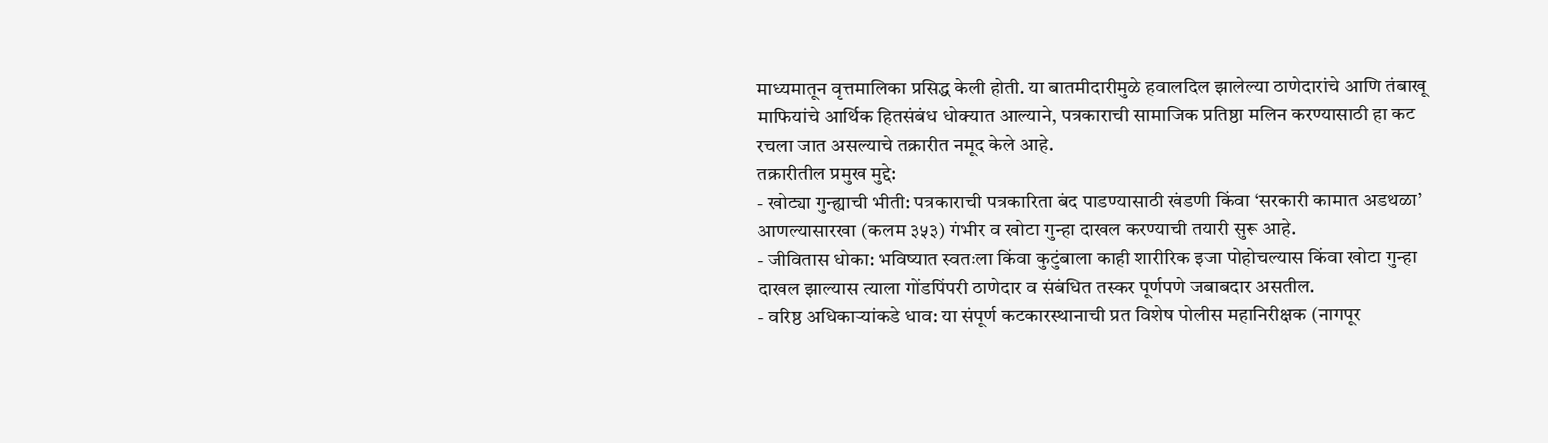माध्यमातून वृत्तमालिका प्रसिद्ध केली होती. या बातमीदारीमुळे हवालदिल झालेल्या ठाणेदारांचे आणि तंबाखू माफियांचे आर्थिक हितसंबंध धोक्यात आल्याने, पत्रकाराची सामाजिक प्रतिष्ठा मलिन करण्यासाठी हा कट रचला जात असल्याचे तक्रारीत नमूद केले आहे.
तक्रारीतील प्रमुख मुद्दे:
- खोट्या गुन्ह्याची भीती: पत्रकाराची पत्रकारिता बंद पाडण्यासाठी खंडणी किंवा ‘सरकारी कामात अडथळा’ आणल्यासारखा (कलम ३५३) गंभीर व खोटा गुन्हा दाखल करण्याची तयारी सुरू आहे.
- जीवितास धोका: भविष्यात स्वतःला किंवा कुटुंबाला काही शारीरिक इजा पोहोचल्यास किंवा खोटा गुन्हा दाखल झाल्यास त्याला गोंडपिंपरी ठाणेदार व संबंधित तस्कर पूर्णपणे जबाबदार असतील.
- वरिष्ठ अधिकाऱ्यांकडे धाव: या संपूर्ण कटकारस्थानाची प्रत विशेष पोलीस महानिरीक्षक (नागपूर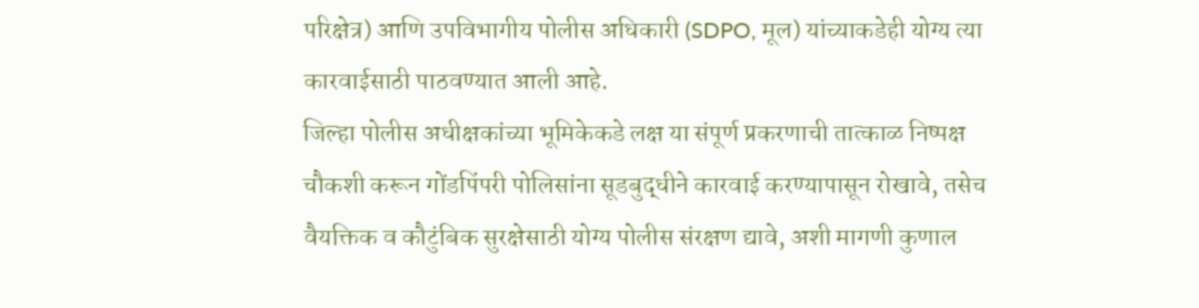परिक्षेत्र) आणि उपविभागीय पोलीस अधिकारी (SDPO, मूल) यांच्याकडेही योग्य त्या कारवाईसाठी पाठवण्यात आली आहे.
जिल्हा पोलीस अधीक्षकांच्या भूमिकेकडे लक्ष या संपूर्ण प्रकरणाची तात्काळ निष्पक्ष चौकशी करून गोंडपिंपरी पोलिसांना सूडबुद्धीने कारवाई करण्यापासून रोखावे, तसेच वैयक्तिक व कौटुंबिक सुरक्षेसाठी योग्य पोलीस संरक्षण द्यावे, अशी मागणी कुणाल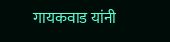गायकवाड यांनी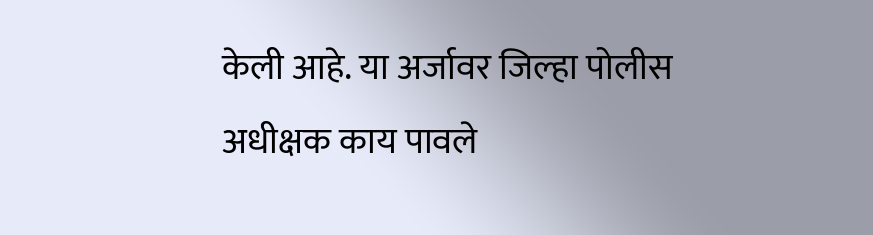केली आहे. या अर्जावर जिल्हा पोलीस अधीक्षक काय पावले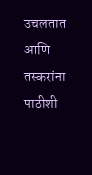उचलतात आणि तस्करांना पाठीशी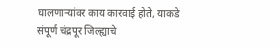घालणाऱ्यांवर काय कारवाई होते, याकडे संपूर्ण चंद्रपूर जिल्ह्याचे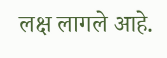लक्ष लागले आहे.